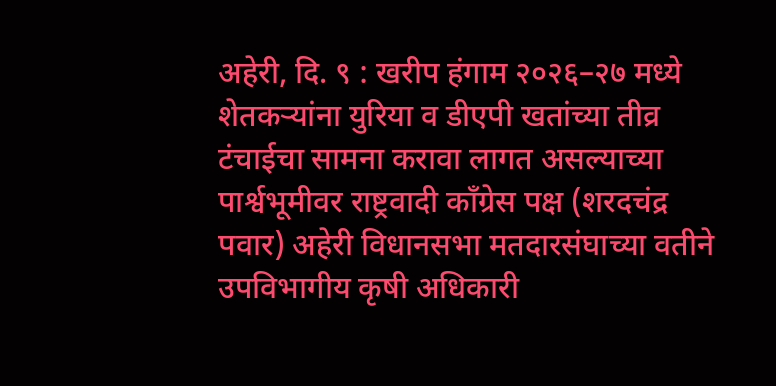अहेरी, दि. ९ : खरीप हंगाम २०२६–२७ मध्ये शेतकऱ्यांना युरिया व डीएपी खतांच्या तीव्र टंचाईचा सामना करावा लागत असल्याच्या पार्श्वभूमीवर राष्ट्रवादी काँग्रेस पक्ष (शरदचंद्र पवार) अहेरी विधानसभा मतदारसंघाच्या वतीने उपविभागीय कृषी अधिकारी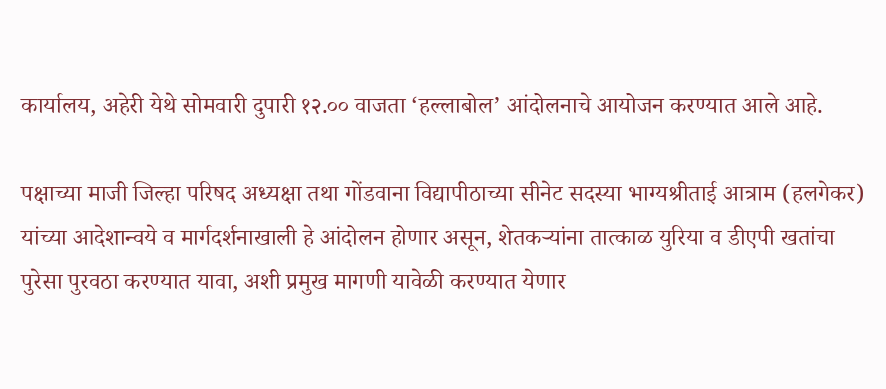कार्यालय, अहेरी येथे सोमवारी दुपारी १२.०० वाजता ‘हल्लाबोल’ आंदोलनाचे आयोजन करण्यात आले आहे.

पक्षाच्या माजी जिल्हा परिषद अध्यक्षा तथा गोंडवाना विद्यापीठाच्या सीनेट सदस्या भाग्यश्रीताई आत्राम (हलगेकर) यांच्या आदेशान्वये व मार्गदर्शनाखाली हे आंदोलन होणार असून, शेतकऱ्यांना तात्काळ युरिया व डीएपी खतांचा पुरेसा पुरवठा करण्यात यावा, अशी प्रमुख मागणी यावेळी करण्यात येणार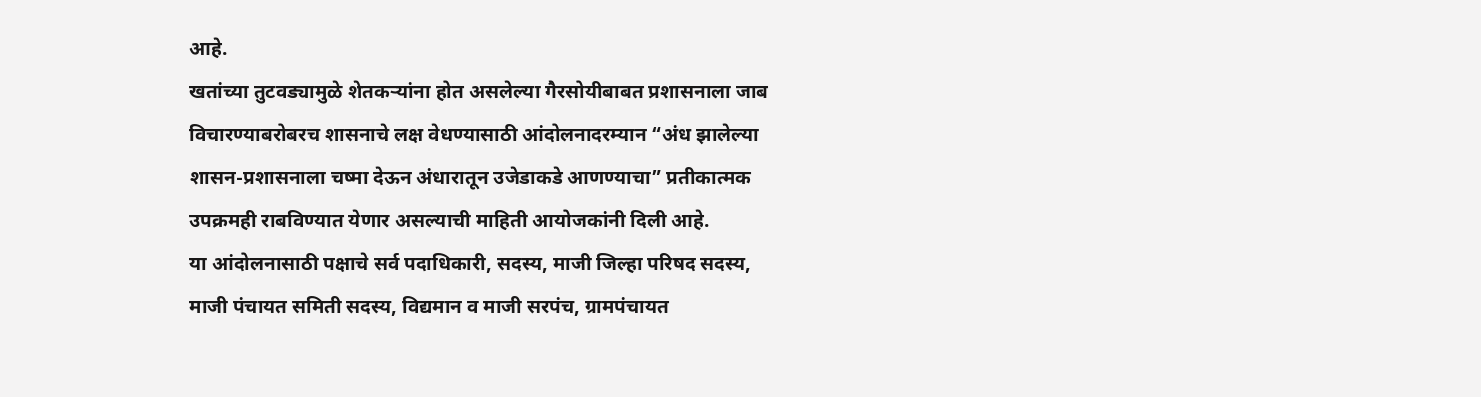आहे.
खतांच्या तुटवड्यामुळे शेतकऱ्यांना होत असलेल्या गैरसोयीबाबत प्रशासनाला जाब विचारण्याबरोबरच शासनाचे लक्ष वेधण्यासाठी आंदोलनादरम्यान “अंध झालेल्या शासन-प्रशासनाला चष्मा देऊन अंधारातून उजेडाकडे आणण्याचा” प्रतीकात्मक उपक्रमही राबविण्यात येणार असल्याची माहिती आयोजकांनी दिली आहे.
या आंदोलनासाठी पक्षाचे सर्व पदाधिकारी, सदस्य, माजी जिल्हा परिषद सदस्य, माजी पंचायत समिती सदस्य, विद्यमान व माजी सरपंच, ग्रामपंचायत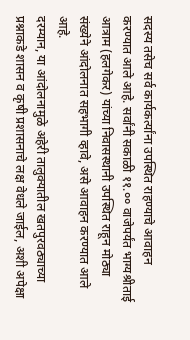सदस्य तसेच सर्व कार्यकर्त्यांना उपस्थित राहण्याचे आवाहन करण्यात आले आहे. सर्वांनी सकाळी ११.०० वाजेपर्यंत भाग्यश्रीताई आत्राम (हलगेकर) यांच्या निवासस्थानी उपस्थित राहून मोठ्या संख्येने आंदोलनात सहभागी व्हावे, असे आवाहन करण्यात आले आहे.
दरम्यान, या आंदोलनामुळे अहेरी तालुक्यातील खतपुरवठ्याच्या प्रश्नाकडे शासन व कृषी प्रशासनाचे लक्ष वेधले जाईल, अशी अपेक्षा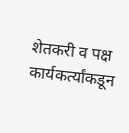शेतकरी व पक्ष कार्यकर्त्यांकडून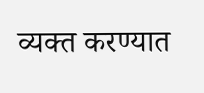व्यक्त करण्यात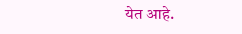येत आहे.